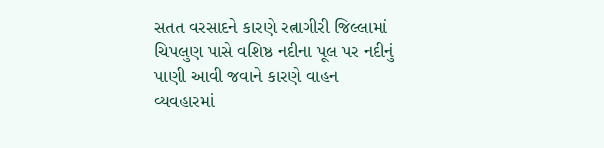સતત વરસાદને કારણે રત્નાગીરી જિલ્લામાં ચિપલુણ પાસે વશિષ્ઠ નદીના પૂલ પર નદીનું પાણી આવી જવાને કારણે વાહન વ્યવહારમાં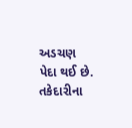અડચણ પેદા થઈ છે.
તકેદારીના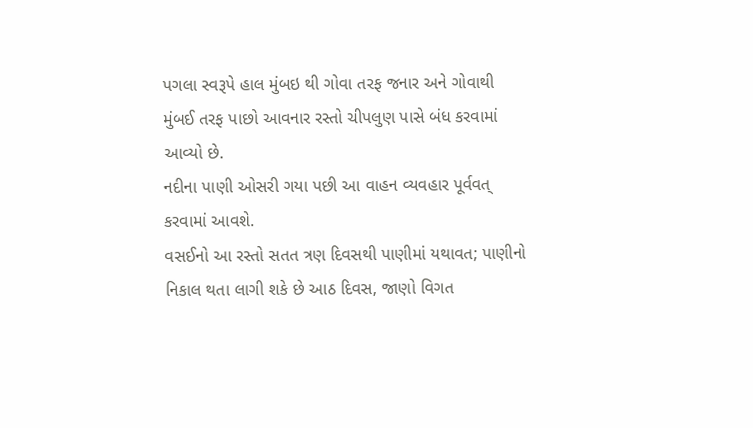પગલા સ્વરૂપે હાલ મુંબઇ થી ગોવા તરફ જનાર અને ગોવાથી મુંબઈ તરફ પાછો આવનાર રસ્તો ચીપલુણ પાસે બંધ કરવામાં આવ્યો છે.
નદીના પાણી ઓસરી ગયા પછી આ વાહન વ્યવહાર પૂર્વવત્ કરવામાં આવશે.
વસઈનો આ રસ્તો સતત ત્રણ દિવસથી પાણીમાં યથાવત; પાણીનો નિકાલ થતા લાગી શકે છે આઠ દિવસ, જાણો વિગત